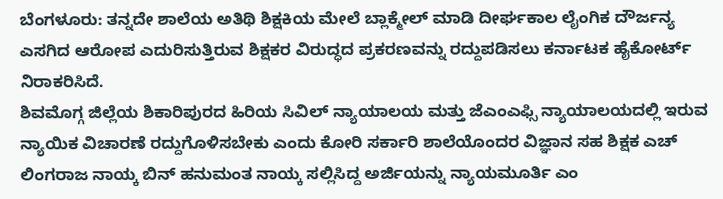ಬೆಂಗಳೂರು: ತನ್ನದೇ ಶಾಲೆಯ ಅತಿಥಿ ಶಿಕ್ಷಕಿಯ ಮೇಲೆ ಬ್ಲಾಕ್ಮೇಲ್ ಮಾಡಿ ದೀರ್ಘಕಾಲ ಲೈಂಗಿಕ ದೌರ್ಜನ್ಯ ಎಸಗಿದ ಆರೋಪ ಎದುರಿಸುತ್ತಿರುವ ಶಿಕ್ಷಕರ ವಿರುದ್ಧದ ಪ್ರಕರಣವನ್ನು ರದ್ದುಪಡಿಸಲು ಕರ್ನಾಟಕ ಹೈಕೋರ್ಟ್ ನಿರಾಕರಿಸಿದೆ.
ಶಿವಮೊಗ್ಗ ಜಿಲ್ಲೆಯ ಶಿಕಾರಿಪುರದ ಹಿರಿಯ ಸಿವಿಲ್ ನ್ಯಾಯಾಲಯ ಮತ್ತು ಜೆಎಂಎಫ್ಸಿ ನ್ಯಾಯಾಲಯದಲ್ಲಿ ಇರುವ ನ್ಯಾಯಿಕ ವಿಚಾರಣೆ ರದ್ದುಗೊಳಿಸಬೇಕು ಎಂದು ಕೋರಿ ಸರ್ಕಾರಿ ಶಾಲೆಯೊಂದರ ವಿಜ್ಞಾನ ಸಹ ಶಿಕ್ಷಕ ಎಚ್ ಲಿಂಗರಾಜ ನಾಯ್ಕ ಬಿನ್ ಹನುಮಂತ ನಾಯ್ಕ ಸಲ್ಲಿಸಿದ್ದ ಅರ್ಜಿಯನ್ನು ನ್ಯಾಯಮೂರ್ತಿ ಎಂ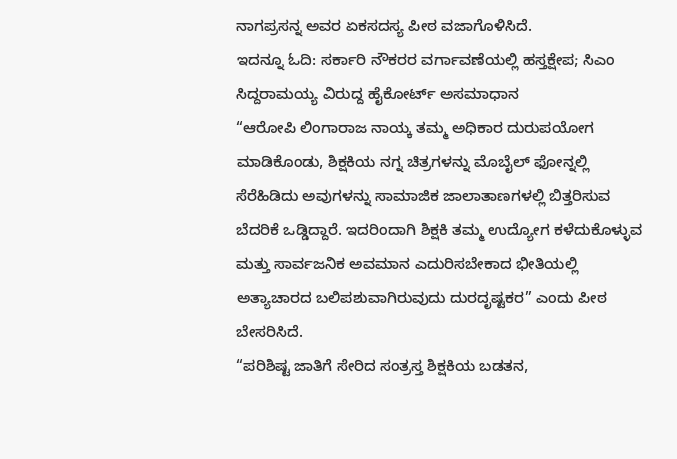ನಾಗಪ್ರಸನ್ನ ಅವರ ಏಕಸದಸ್ಯ ಪೀಠ ವಜಾಗೊಳಿಸಿದೆ.
ಇದನ್ನೂ ಓದಿ: ಸರ್ಕಾರಿ ನೌಕರರ ವರ್ಗಾವಣೆಯಲ್ಲಿ ಹಸ್ತಕ್ಷೇಪ; ಸಿಎಂ ಸಿದ್ದರಾಮಯ್ಯ ವಿರುದ್ದ ಹೈಕೋರ್ಟ್ ಅಸಮಾಧಾನ
“ಆರೋಪಿ ಲಿಂಗಾರಾಜ ನಾಯ್ಕ ತಮ್ಮ ಅಧಿಕಾರ ದುರುಪಯೋಗ ಮಾಡಿಕೊಂಡು, ಶಿಕ್ಷಕಿಯ ನಗ್ನ ಚಿತ್ರಗಳನ್ನು ಮೊಬೈಲ್ ಫೋನ್ನಲ್ಲಿ ಸೆರೆಹಿಡಿದು ಅವುಗಳನ್ನು ಸಾಮಾಜಿಕ ಜಾಲಾತಾಣಗಳಲ್ಲಿ ಬಿತ್ತರಿಸುವ ಬೆದರಿಕೆ ಒಡ್ಡಿದ್ದಾರೆ. ಇದರಿಂದಾಗಿ ಶಿಕ್ಷಕಿ ತಮ್ಮ ಉದ್ಯೋಗ ಕಳೆದುಕೊಳ್ಳುವ ಮತ್ತು ಸಾರ್ವಜನಿಕ ಅವಮಾನ ಎದುರಿಸಬೇಕಾದ ಭೀತಿಯಲ್ಲಿ ಅತ್ಯಾಚಾರದ ಬಲಿಪಶುವಾಗಿರುವುದು ದುರದೃಷ್ಟಕರ” ಎಂದು ಪೀಠ ಬೇಸರಿಸಿದೆ.
“ಪರಿಶಿಷ್ಟ ಜಾತಿಗೆ ಸೇರಿದ ಸಂತ್ರಸ್ತ ಶಿಕ್ಷಕಿಯ ಬಡತನ,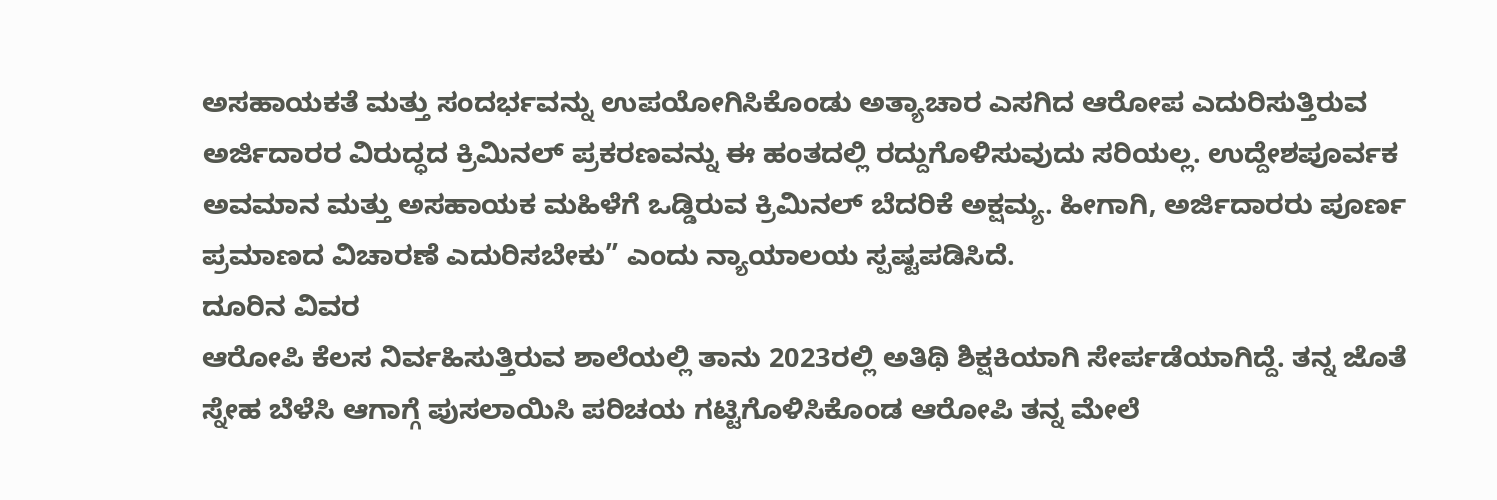ಅಸಹಾಯಕತೆ ಮತ್ತು ಸಂದರ್ಭವನ್ನು ಉಪಯೋಗಿಸಿಕೊಂಡು ಅತ್ಯಾಚಾರ ಎಸಗಿದ ಆರೋಪ ಎದುರಿಸುತ್ತಿರುವ ಅರ್ಜಿದಾರರ ವಿರುದ್ಧದ ಕ್ರಿಮಿನಲ್ ಪ್ರಕರಣವನ್ನು ಈ ಹಂತದಲ್ಲಿ ರದ್ದುಗೊಳಿಸುವುದು ಸರಿಯಲ್ಲ. ಉದ್ದೇಶಪೂರ್ವಕ ಅವಮಾನ ಮತ್ತು ಅಸಹಾಯಕ ಮಹಿಳೆಗೆ ಒಡ್ಡಿರುವ ಕ್ರಿಮಿನಲ್ ಬೆದರಿಕೆ ಅಕ್ಷಮ್ಯ. ಹೀಗಾಗಿ, ಅರ್ಜಿದಾರರು ಪೂರ್ಣ ಪ್ರಮಾಣದ ವಿಚಾರಣೆ ಎದುರಿಸಬೇಕು” ಎಂದು ನ್ಯಾಯಾಲಯ ಸ್ಪಷ್ಟಪಡಿಸಿದೆ.
ದೂರಿನ ವಿವರ
ಆರೋಪಿ ಕೆಲಸ ನಿರ್ವಹಿಸುತ್ತಿರುವ ಶಾಲೆಯಲ್ಲಿ ತಾನು 2023ರಲ್ಲಿ ಅತಿಥಿ ಶಿಕ್ಷಕಿಯಾಗಿ ಸೇರ್ಪಡೆಯಾಗಿದ್ದೆ. ತನ್ನ ಜೊತೆ ಸ್ನೇಹ ಬೆಳೆಸಿ ಆಗಾಗ್ಗೆ ಪುಸಲಾಯಿಸಿ ಪರಿಚಯ ಗಟ್ಟಿಗೊಳಿಸಿಕೊಂಡ ಆರೋಪಿ ತನ್ನ ಮೇಲೆ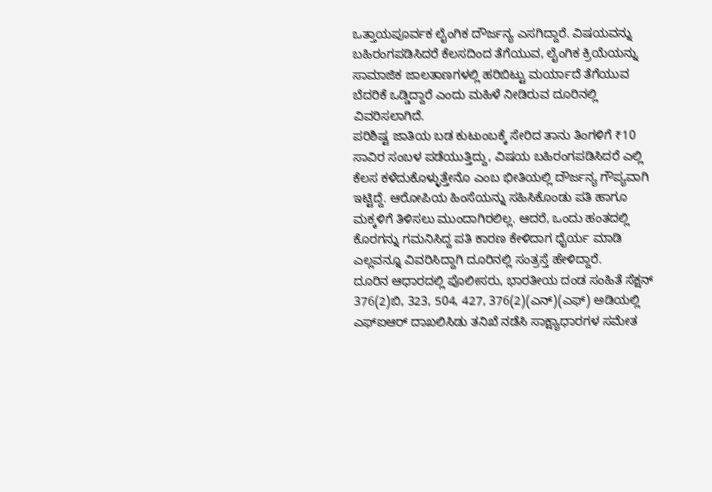ಒತ್ತಾಯಪೂರ್ವಕ ಲೈಂಗಿಕ ದೌರ್ಜನ್ಯ ಎಸಗಿದ್ದಾರೆ. ವಿಷಯವನ್ನು ಬಹಿರಂಗಪಡಿಸಿದರೆ ಕೆಲಸದಿಂದ ತೆಗೆಯುವ, ಲೈಂಗಿಕ ಕ್ರಿಯೆಯನ್ನು ಸಾಮಾಜಿಕ ಜಾಲತಾಣಗಳಲ್ಲಿ ಹರಿಬಿಟ್ಟು ಮರ್ಯಾದೆ ತೆಗೆಯುವ ಬೆದರಿಕೆ ಒಡ್ಡಿದ್ದಾರೆ ಎಂದು ಮಹಿಳೆ ನೀಡಿರುವ ದೂರಿನಲ್ಲಿ ವಿವರಿಸಲಾಗಿದೆ.
ಪರಿಶಿಷ್ಟ ಜಾತಿಯ ಬಡ ಕುಟುಂಬಕ್ಕೆ ಸೇರಿದ ತಾನು ತಿಂಗಳಿಗೆ ₹10 ಸಾವಿರ ಸಂಬಳ ಪಡೆಯುತ್ತಿದ್ದು, ವಿಷಯ ಬಹಿರಂಗಪಡಿಸಿದರೆ ಎಲ್ಲಿ ಕೆಲಸ ಕಳೆದುಕೊಳ್ಳುತ್ತೇನೊ ಎಂಬ ಭೀತಿಯಲ್ಲಿ ದೌರ್ಜನ್ಯ ಗೌಪ್ಯವಾಗಿ ಇಟ್ಟಿದ್ದೆ. ಆರೋಪಿಯ ಹಿಂಸೆಯನ್ನು ಸಹಿಸಿಕೊಂಡು ಪತಿ ಹಾಗೂ ಮಕ್ಕಳಿಗೆ ತಿಳಿಸಲು ಮುಂದಾಗಿರಲಿಲ್ಲ. ಆದರೆ, ಒಂದು ಹಂತದಲ್ಲಿ ಕೊರಗನ್ನು ಗಮನಿಸಿದ್ದ ಪತಿ ಕಾರಣ ಕೇಳಿದಾಗ ಧೈರ್ಯ ಮಾಡಿ ಎಲ್ಲವನ್ನೂ ವಿವರಿಸಿದ್ದಾಗಿ ದೂರಿನಲ್ಲಿ ಸಂತ್ರಸ್ತೆ ಹೇಳಿದ್ದಾರೆ.
ದೂರಿನ ಆಧಾರದಲ್ಲಿ ಪೊಲೀಸರು, ಭಾರತೀಯ ದಂಡ ಸಂಹಿತೆ ಸೆಕ್ಷನ್ 376(2)ಬಿ, 323, 504, 427, 376(2)(ಎನ್)(ಎಫ್) ಅಡಿಯಲ್ಲಿ ಎಫ್ಐಆರ್ ದಾಖಲಿಸಿಡು ತನಿಖೆ ನಡೆಸಿ ಸಾಕ್ಷ್ಯಾಧಾರಗಳ ಸಮೇತ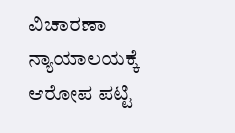ವಿಚಾರಣಾ ನ್ಯಾಯಾಲಯಕ್ಕೆ ಆರೋಪ ಪಟ್ಟಿ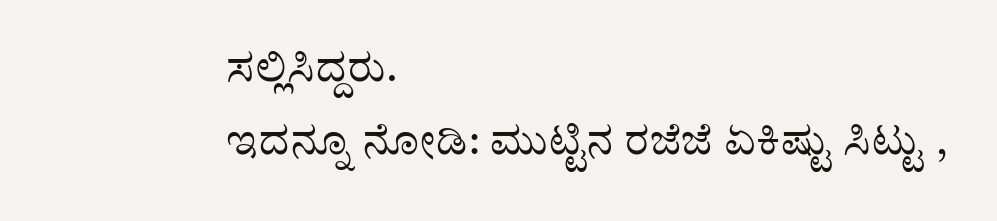ಸಲ್ಲಿಸಿದ್ದರು.
ಇದನ್ನೂ ನೋಡಿ: ಮುಟ್ಟಿನ ರಜೆಜೆ ಏಕಿಷ್ಟು ಸಿಟ್ಟು ,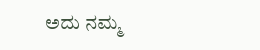ಅದು ನಮ್ಮ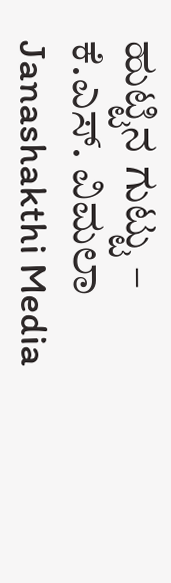ಹುಟ್ಟಿನ ಗುಟ್ಟು – ಕೆ.ಎಸ್. ವಿಮಲಾ Janashakthi Media